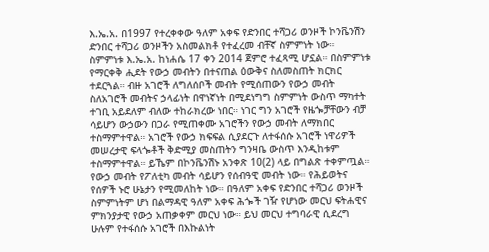እ.ኤ.አ. በ1997 የተረቀቀው ዓለም አቀፍ የድንበር ተሻጋሪ ወንዞች ኮንቬንሽን ድንበር ተሻጋሪ ወንዞችን አስመልክቶ የተፈረመ ብቸኛ ስምምነት ነው። ስምምነቱ እ.ኤ.አ. ከነሐሴ 17 ቀን 2014 ጀምሮ ተፈጻሚ ሆኗል። በስምምነቱ የማርቀቅ ሒደት የውኃ መብትን በተናጠል ዕውቅና ስለመስጠት ክርክር ተደርጓል። ብዙ አገሮች ለግለሰቦች መብት የሚሰጠውን የውኃ መብት ስለአገሮች መብትና ኃላፊነት በዋነኛነት በሚደነግግ ስምምነት ውስጥ ማካተት ተገቢ አይደለም ብለው ተከራክረው ነበር። ነገር ግን አገሮች የዜጐቻቸውን ብቻ ሳይሆን ውኃውን በጋራ የሚጠቀሙ አገሮችን የውኃ መብት ለማክበር ተስማምተዋል። አገሮች የውኃ ክፍፍል ሲያደርጉ ለተፋሰሱ አገሮች ነዋሪዎች መሠረታዊ ፍላጐቶች ቅድሚያ መስጠትን ግንዛቤ ውስጥ እንዲከቱም ተስማምተዋል። ይኼም በኮንቬንሽኑ አንቀጽ 10(2) ላይ በግልጽ ተቀምጧል።
የውኃ መብት የፖለቲካ መብት ሳይሆን የሰብዓዊ መብት ነው። የሕይወትና የሰዎች ኑሮ ሁኔታን የሚመለከት ነው። በዓለም አቀፍ የድንበር ተሻጋሪ ወንዞች ስምምነትም ሆነ በልማዳዊ ዓለም አቀፍ ሕጐች ገዥ የሆነው መርህ ፍትሐዊና ምክንያታዊ የውኃ አጠቃቀም መርህ ነው። ይህ መርህ ተግባራዊ ሲደረግ ሁሉም የተፋሰሱ አገሮች በእኩልነት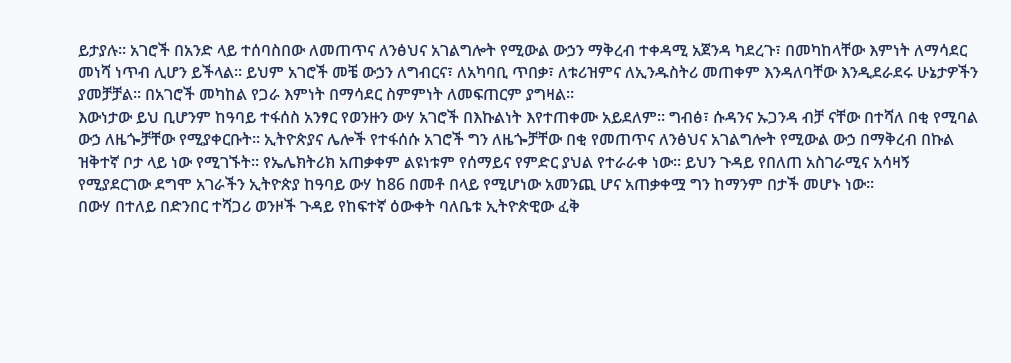ይታያሉ። አገሮች በአንድ ላይ ተሰባስበው ለመጠጥና ለንፅህና አገልግሎት የሚውል ውኃን ማቅረብ ተቀዳሚ አጀንዳ ካደረጉ፣ በመካከላቸው እምነት ለማሳደር መነሻ ነጥብ ሊሆን ይችላል። ይህም አገሮች መቼ ውኃን ለግብርና፣ ለአካባቢ ጥበቃ፣ ለቱሪዝምና ለኢንዱስትሪ መጠቀም እንዳለባቸው እንዲደራደሩ ሁኔታዎችን ያመቻቻል። በአገሮች መካከል የጋራ እምነት በማሳደር ስምምነት ለመፍጠርም ያግዛል።
እውነታው ይህ ቢሆንም ከዓባይ ተፋሰስ አንፃር የወንዙን ውሃ አገሮች በእኩልነት እየተጠቀሙ አይደለም። ግብፅ፣ ሱዳንና ኡጋንዳ ብቻ ናቸው በተሻለ በቂ የሚባል ውኃ ለዜጐቻቸው የሚያቀርቡት። ኢትዮጵያና ሌሎች የተፋሰሱ አገሮች ግን ለዜጐቻቸው በቂ የመጠጥና ለንፅህና አገልግሎት የሚውል ውኃ በማቅረብ በኩል ዝቅተኛ ቦታ ላይ ነው የሚገኙት። የኤሌክትሪክ አጠቃቀም ልዩነቱም የሰማይና የምድር ያህል የተራራቀ ነው። ይህን ጉዳይ የበለጠ አስገራሚና አሳዛኝ የሚያደርገው ደግሞ አገራችን ኢትዮጵያ ከዓባይ ውሃ ከ86 በመቶ በላይ የሚሆነው አመንጪ ሆና አጠቃቀሟ ግን ከማንም በታች መሆኑ ነው።
በውሃ በተለይ በድንበር ተሻጋሪ ወንዞች ጉዳይ የከፍተኛ ዕውቀት ባለቤቱ ኢትዮጵዊው ፈቅ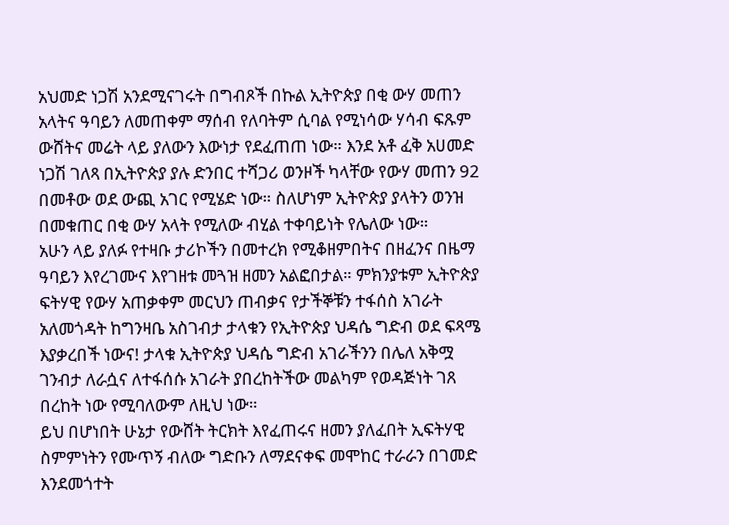አህመድ ነጋሽ አንደሚናገሩት በግብጾች በኩል ኢትዮጵያ በቂ ውሃ መጠን አላትና ዓባይን ለመጠቀም ማሰብ የለባትም ሲባል የሚነሳው ሃሳብ ፍጹም ውሸትና መሬት ላይ ያለውን እውነታ የደፈጠጠ ነው። እንደ አቶ ፈቅ አሀመድ ነጋሽ ገለጻ በኢትዮጵያ ያሉ ድንበር ተሻጋሪ ወንዞች ካላቸው የውሃ መጠን 92 በመቶው ወደ ውጪ አገር የሚሄድ ነው። ስለሆነም ኢትዮጵያ ያላትን ወንዝ በመቁጠር በቂ ውሃ አላት የሚለው ብሂል ተቀባይነት የሌለው ነው።
አሁን ላይ ያለፉ የተዛቡ ታሪኮችን በመተረክ የሚቆዘምበትና በዘፈንና በዜማ ዓባይን እየረገሙና እየገዘቱ መጓዝ ዘመን አልፎበታል። ምክንያቱም ኢትዮጵያ ፍትሃዊ የውሃ አጠቃቀም መርህን ጠብቃና የታችኞቹን ተፋሰስ አገራት አለመጎዳት ከግንዛቤ አስገብታ ታላቁን የኢትዮጵያ ህዳሴ ግድብ ወደ ፍጻሜ እያቃረበች ነውና! ታላቁ ኢትዮጵያ ህዳሴ ግድብ አገራችንን በሌለ አቅሟ ገንብታ ለራሷና ለተፋሰሱ አገራት ያበረከትችው መልካም የወዳጅነት ገጸ በረከት ነው የሚባለውም ለዚህ ነው።
ይህ በሆነበት ሁኔታ የውሸት ትርክት እየፈጠሩና ዘመን ያለፈበት ኢፍትሃዊ ስምምነትን የሙጥኝ ብለው ግድቡን ለማደናቀፍ መሞከር ተራራን በገመድ እንደመጎተት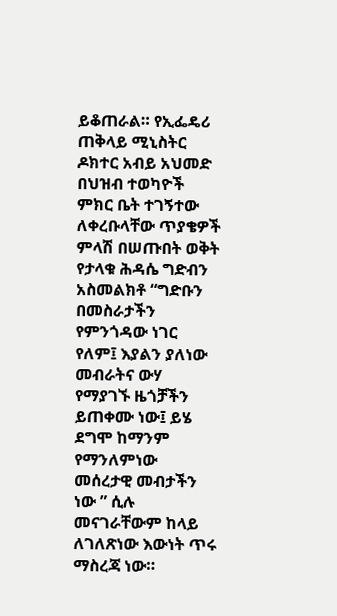ይቆጠራል። የኢፌዴሪ ጠቅላይ ሚኒስትር ዶክተር አብይ አህመድ በህዝብ ተወካዮች ምክር ቤት ተገኝተው ለቀረቡላቸው ጥያቄዎች ምላሽ በሠጡበት ወቅት የታላቁ ሕዳሴ ግድብን አስመልክቶ “ግድቡን በመስራታችን የምንጎዳው ነገር የለም፤ እያልን ያለነው መብራትና ውሃ የማያገኙ ዜጎቻችን ይጠቀሙ ነው፤ ይሄ ደግሞ ከማንም የማንለምነው መሰረታዊ መብታችን ነው ” ሲሉ መናገራቸውም ከላይ ለገለጽነው እውነት ጥሩ ማስረጃ ነው።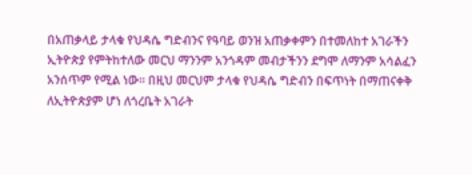በአጠቃላይ ታላቁ የህዳሴ ግድብንና የዓባይ ወንዝ አጠቃቀምን በተመለከተ አገራችን ኢትዮጵያ የምትከተለው መርህ ማንንም አንጎዳም መብታችንን ደግሞ ለማንም አሳልፈን አንሰጥም የሚል ነው። በዚህ መርህም ታላቁ የህዳሴ ግድብን በፍጥነት በማጠናቀቅ ለኢትዮጵያም ሆነ ለጎረቤት አገራት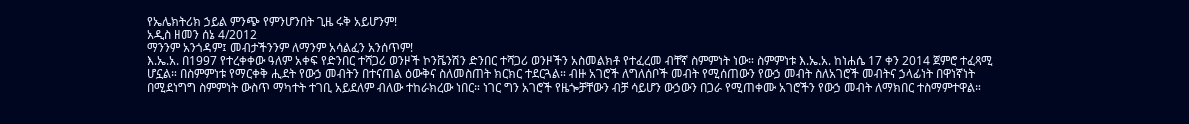የኤሌክትሪክ ኃይል ምንጭ የምንሆንበት ጊዜ ሩቅ አይሆንም!
አዲስ ዘመን ሰኔ 4/2012
ማንንም አንጎዳም፤ መብታችንንም ለማንም አሳልፈን አንሰጥም!
እ.ኤ.አ. በ1997 የተረቀቀው ዓለም አቀፍ የድንበር ተሻጋሪ ወንዞች ኮንቬንሽን ድንበር ተሻጋሪ ወንዞችን አስመልክቶ የተፈረመ ብቸኛ ስምምነት ነው። ስምምነቱ እ.ኤ.አ. ከነሐሴ 17 ቀን 2014 ጀምሮ ተፈጻሚ ሆኗል። በስምምነቱ የማርቀቅ ሒደት የውኃ መብትን በተናጠል ዕውቅና ስለመስጠት ክርክር ተደርጓል። ብዙ አገሮች ለግለሰቦች መብት የሚሰጠውን የውኃ መብት ስለአገሮች መብትና ኃላፊነት በዋነኛነት በሚደነግግ ስምምነት ውስጥ ማካተት ተገቢ አይደለም ብለው ተከራክረው ነበር። ነገር ግን አገሮች የዜጐቻቸውን ብቻ ሳይሆን ውኃውን በጋራ የሚጠቀሙ አገሮችን የውኃ መብት ለማክበር ተስማምተዋል።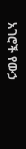አገሮች የውኃ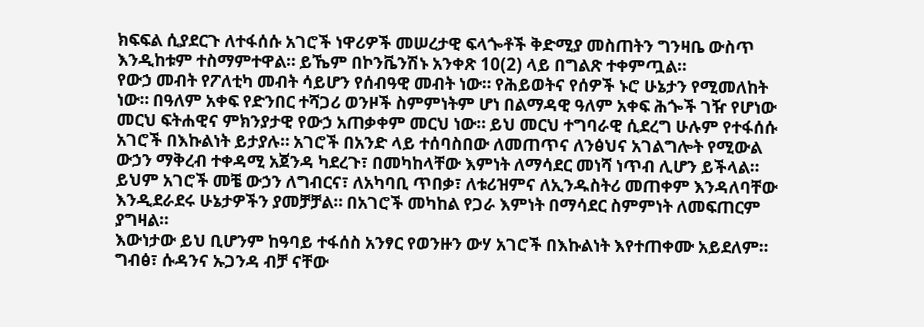ክፍፍል ሲያደርጉ ለተፋሰሱ አገሮች ነዋሪዎች መሠረታዊ ፍላጐቶች ቅድሚያ መስጠትን ግንዛቤ ውስጥ እንዲከቱም ተስማምተዋል። ይኼም በኮንቬንሽኑ አንቀጽ 10(2) ላይ በግልጽ ተቀምጧል።
የውኃ መብት የፖለቲካ መብት ሳይሆን የሰብዓዊ መብት ነው። የሕይወትና የሰዎች ኑሮ ሁኔታን የሚመለከት ነው። በዓለም አቀፍ የድንበር ተሻጋሪ ወንዞች ስምምነትም ሆነ በልማዳዊ ዓለም አቀፍ ሕጐች ገዥ የሆነው መርህ ፍትሐዊና ምክንያታዊ የውኃ አጠቃቀም መርህ ነው። ይህ መርህ ተግባራዊ ሲደረግ ሁሉም የተፋሰሱ አገሮች በእኩልነት ይታያሉ። አገሮች በአንድ ላይ ተሰባስበው ለመጠጥና ለንፅህና አገልግሎት የሚውል ውኃን ማቅረብ ተቀዳሚ አጀንዳ ካደረጉ፣ በመካከላቸው እምነት ለማሳደር መነሻ ነጥብ ሊሆን ይችላል። ይህም አገሮች መቼ ውኃን ለግብርና፣ ለአካባቢ ጥበቃ፣ ለቱሪዝምና ለኢንዱስትሪ መጠቀም እንዳለባቸው እንዲደራደሩ ሁኔታዎችን ያመቻቻል። በአገሮች መካከል የጋራ እምነት በማሳደር ስምምነት ለመፍጠርም ያግዛል።
እውነታው ይህ ቢሆንም ከዓባይ ተፋሰስ አንፃር የወንዙን ውሃ አገሮች በእኩልነት እየተጠቀሙ አይደለም። ግብፅ፣ ሱዳንና ኡጋንዳ ብቻ ናቸው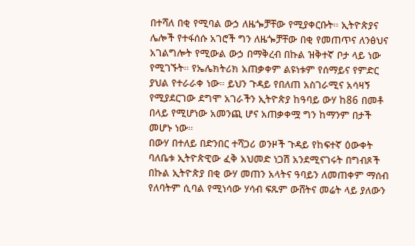በተሻለ በቂ የሚባል ውኃ ለዜጐቻቸው የሚያቀርቡት። ኢትዮጵያና ሌሎች የተፋሰሱ አገሮች ግን ለዜጐቻቸው በቂ የመጠጥና ለንፅህና አገልግሎት የሚውል ውኃ በማቅረብ በኩል ዝቅተኛ ቦታ ላይ ነው የሚገኙት። የኤሌክትሪክ አጠቃቀም ልዩነቱም የሰማይና የምድር ያህል የተራራቀ ነው። ይህን ጉዳይ የበለጠ አስገራሚና አሳዛኝ የሚያደርገው ደግሞ አገራችን ኢትዮጵያ ከዓባይ ውሃ ከ86 በመቶ በላይ የሚሆነው አመንጪ ሆና አጠቃቀሟ ግን ከማንም በታች መሆኑ ነው።
በውሃ በተለይ በድንበር ተሻጋሪ ወንዞች ጉዳይ የከፍተኛ ዕውቀት ባለቤቱ ኢትዮጵዊው ፈቅ አህመድ ነጋሽ አንደሚናገሩት በግብጾች በኩል ኢትዮጵያ በቂ ውሃ መጠን አላትና ዓባይን ለመጠቀም ማሰብ የለባትም ሲባል የሚነሳው ሃሳብ ፍጹም ውሸትና መሬት ላይ ያለውን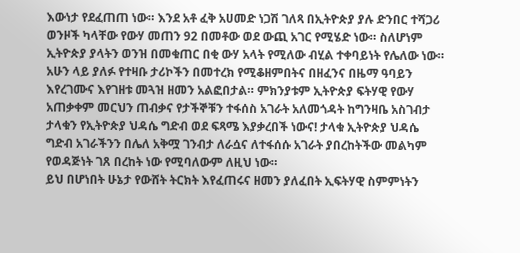እውነታ የደፈጠጠ ነው። እንደ አቶ ፈቅ አሀመድ ነጋሽ ገለጻ በኢትዮጵያ ያሉ ድንበር ተሻጋሪ ወንዞች ካላቸው የውሃ መጠን 92 በመቶው ወደ ውጪ አገር የሚሄድ ነው። ስለሆነም ኢትዮጵያ ያላትን ወንዝ በመቁጠር በቂ ውሃ አላት የሚለው ብሂል ተቀባይነት የሌለው ነው።
አሁን ላይ ያለፉ የተዛቡ ታሪኮችን በመተረክ የሚቆዘምበትና በዘፈንና በዜማ ዓባይን እየረገሙና እየገዘቱ መጓዝ ዘመን አልፎበታል። ምክንያቱም ኢትዮጵያ ፍትሃዊ የውሃ አጠቃቀም መርህን ጠብቃና የታችኞቹን ተፋሰስ አገራት አለመጎዳት ከግንዛቤ አስገብታ ታላቁን የኢትዮጵያ ህዳሴ ግድብ ወደ ፍጻሜ እያቃረበች ነውና! ታላቁ ኢትዮጵያ ህዳሴ ግድብ አገራችንን በሌለ አቅሟ ገንብታ ለራሷና ለተፋሰሱ አገራት ያበረከትችው መልካም የወዳጅነት ገጸ በረከት ነው የሚባለውም ለዚህ ነው።
ይህ በሆነበት ሁኔታ የውሸት ትርክት እየፈጠሩና ዘመን ያለፈበት ኢፍትሃዊ ስምምነትን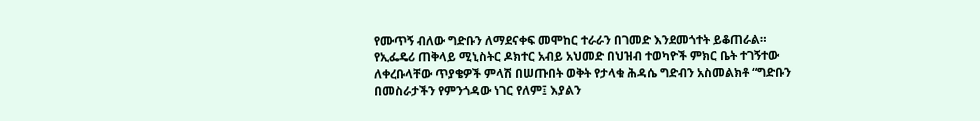የሙጥኝ ብለው ግድቡን ለማደናቀፍ መሞከር ተራራን በገመድ እንደመጎተት ይቆጠራል። የኢፌዴሪ ጠቅላይ ሚኒስትር ዶክተር አብይ አህመድ በህዝብ ተወካዮች ምክር ቤት ተገኝተው ለቀረቡላቸው ጥያቄዎች ምላሽ በሠጡበት ወቅት የታላቁ ሕዳሴ ግድብን አስመልክቶ “ግድቡን በመስራታችን የምንጎዳው ነገር የለም፤ እያልን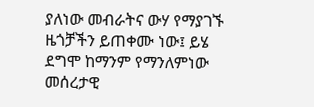ያለነው መብራትና ውሃ የማያገኙ ዜጎቻችን ይጠቀሙ ነው፤ ይሄ ደግሞ ከማንም የማንለምነው መሰረታዊ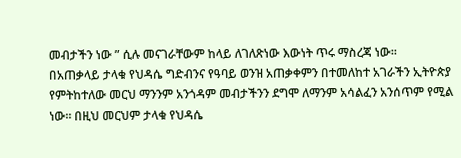መብታችን ነው ” ሲሉ መናገራቸውም ከላይ ለገለጽነው እውነት ጥሩ ማስረጃ ነው።
በአጠቃላይ ታላቁ የህዳሴ ግድብንና የዓባይ ወንዝ አጠቃቀምን በተመለከተ አገራችን ኢትዮጵያ የምትከተለው መርህ ማንንም አንጎዳም መብታችንን ደግሞ ለማንም አሳልፈን አንሰጥም የሚል ነው። በዚህ መርህም ታላቁ የህዳሴ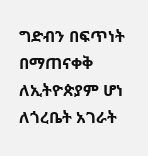ግድብን በፍጥነት በማጠናቀቅ ለኢትዮጵያም ሆነ ለጎረቤት አገራት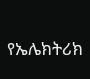የኤሌክትሪክ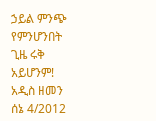ኃይል ምንጭ የምንሆንበት ጊዜ ሩቅ አይሆንም!
አዲስ ዘመን ሰኔ 4/2012